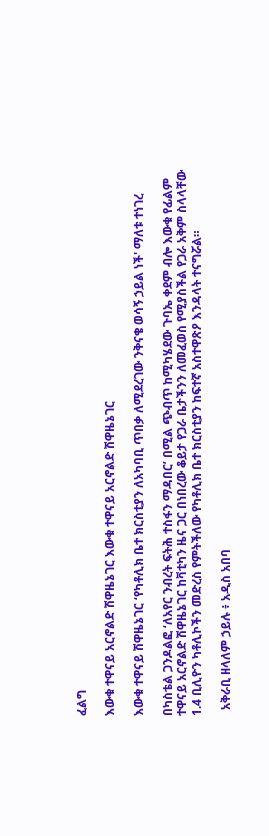ፈልግ

እውቁ ተዋናይ አርኖልድ ሽዋዜኔገር እውቁ ተዋናይ አርኖልድ ሽዋዜኔገር

እውቁ ተዋናይ ሽዋዜኔገር ‘የካቶሊክ ቤተ ክርስቲያን ለአካባቢ ጥበቃ ለሚደረገው ንቅናቄ ወሳኝ ኃይል ነች' ማለቱ ተነገረ

በካስቴል ጋንዶልፎ ‘ለአየር ንብረት ፍትሕ ተስፋን ማዳበር’ በሚል ጭብጥ ከሚካሄደው ጉባኤ ቀደም ብሎ እውቁ የፊልም ተዋናይ አርኖልድ ሽዋዜኔገር ከቫቲካን ዜና ጋር በነበረው ቆይታ የጋራ ቤታችንን ለመፈወስ የሚያስችል የጋራ አቅም ስላላቸው 1.4 ቢሊዮን ካቶሊኮችን መድረስ የምትችለው የካቶሊክ ቤተ ክርስቲያን ከፍተኛ አስተዋጽዖ እንዳላት ተናግሯል።

  አቅራቢ ዘላለም ኃይሉ ፥ አዲስ አበባ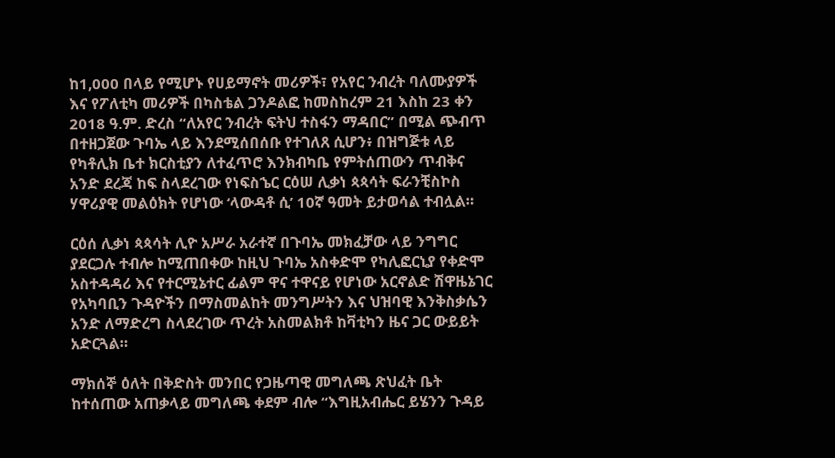ከ1,000 በላይ የሚሆኑ የሀይማኖት መሪዎች፣ የአየር ንብረት ባለሙያዎች እና የፖለቲካ መሪዎች በካስቴል ጋንዶልፎ ከመስከረም 21 እስከ 23 ቀን 2018 ዓ.ም. ድረስ “ለአየር ንብረት ፍትህ ተስፋን ማዳበር” በሚል ጭብጥ በተዘጋጀው ጉባኤ ላይ እንደሚሰበሰቡ የተገለጸ ሲሆን፥ በዝግጅቱ ላይ የካቶሊክ ቤተ ክርስቲያን ለተፈጥሮ እንክብካቤ የምትሰጠውን ጥብቅና አንድ ደረጃ ከፍ ስላደረገው የነፍስኄር ርዕሠ ሊቃነ ጳጳሳት ፍራንቺስኮስ ሃዋሪያዊ መልዕክት የሆነው ‘ላውዳቶ ሲ’ 10ኛ ዓመት ይታወሳል ተብሏል።

ርዕሰ ሊቃነ ጳጳሳት ሊዮ አሥራ አራተኛ በጉባኤ መክፈቻው ላይ ንግግር ያደርጋሉ ተብሎ ከሚጠበቀው ከዚህ ጉባኤ አስቀድሞ የካሊፎርኒያ የቀድሞ አስተዳዳሪ እና የተርሚኔተር ፊልም ዋና ተዋናይ የሆነው አርኖልድ ሽዋዜኔገር የአካባቢን ጉዳዮችን በማስመልከት መንግሥትን እና ህዝባዊ እንቅስቃሴን አንድ ለማድረግ ስላደረገው ጥረት አስመልክቶ ከቫቲካን ዜና ጋር ውይይት አድርጓል።

ማክሰኞ ዕለት በቅድስት መንበር የጋዜጣዊ መግለጫ ጽህፈት ቤት ከተሰጠው አጠቃላይ መግለጫ ቀደም ብሎ “እግዚአብሔር ይሄንን ጉዳይ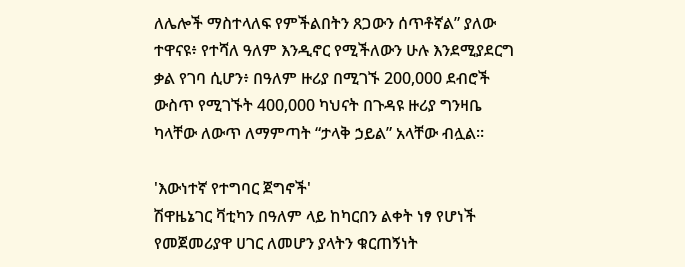ለሌሎች ማስተላለፍ የምችልበትን ጸጋውን ሰጥቶኛል” ያለው ተዋናዩ፥ የተሻለ ዓለም እንዲኖር የሚችለውን ሁሉ እንደሚያደርግ ቃል የገባ ሲሆን፥ በዓለም ዙሪያ በሚገኙ 200,000 ደብሮች ውስጥ የሚገኙት 400,000 ካህናት በጉዳዩ ዙሪያ ግንዛቤ ካላቸው ለውጥ ለማምጣት “ታላቅ ኃይል” አላቸው ብሏል።

'እውነተኛ የተግባር ጀግኖች'
ሽዋዜኔገር ቫቲካን በዓለም ላይ ከካርበን ልቀት ነፃ የሆነች የመጀመሪያዋ ሀገር ለመሆን ያላትን ቁርጠኝነት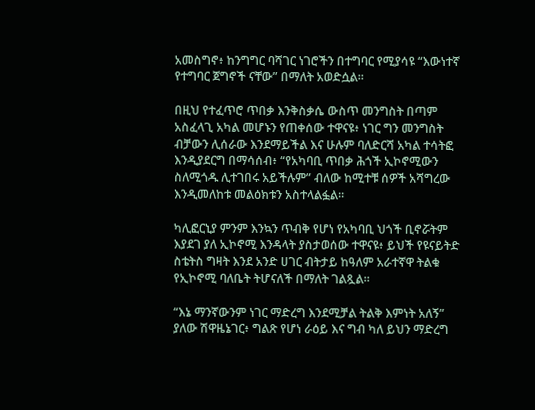አመስግኖ፥ ከንግግር ባሻገር ነገሮችን በተግባር የሚያሳዩ “እውነተኛ የተግባር ጀግኖች ናቸው” በማለት አወድሷል።

በዚህ የተፈጥሮ ጥበቃ እንቅስቃሴ ውስጥ መንግስት በጣም አስፈላጊ አካል መሆኑን የጠቀሰው ተዋናዩ፥ ነገር ግን መንግስት ብቻውን ሊሰራው እንደማይችል እና ሁሉም ባለድርሻ አካል ተሳትፎ እንዲያደርግ በማሳሰብ፥ “የአካባቢ ጥበቃ ሕጎች ኢኮኖሚውን ስለሚጎዱ ሊተገበሩ አይችሉም” ብለው ከሚተቹ ሰዎች አሻግረው እንዲመለከቱ መልዕክቱን አስተላልፏል።

ካሊፎርኒያ ምንም እንኳን ጥብቅ የሆነ የአካባቢ ህጎች ቢኖሯትም እያደገ ያለ ኢኮኖሚ እንዳላት ያስታወሰው ተዋናዩ፥ ይህች የዩናይትድ ስቴትስ ግዛት እንደ አንድ ሀገር ብትታይ ከዓለም አራተኛዋ ትልቁ የኢኮኖሚ ባለቤት ትሆናለች በማለት ገልጿል።

“እኔ ማንኛውንም ነገር ማድረግ እንደሚቻል ትልቅ እምነት አለኝ” ያለው ሽዋዜኔገር፥ ግልጽ የሆነ ራዕይ እና ግብ ካለ ይህን ማድረግ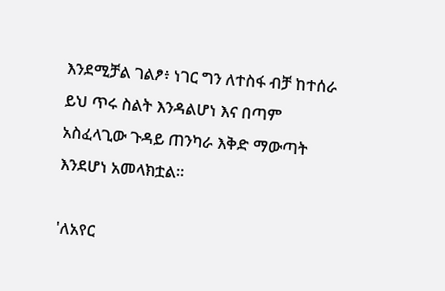እንደሚቻል ገልፆ፥ ነገር ግን ለተስፋ ብቻ ከተሰራ ይህ ጥሩ ስልት እንዳልሆነ እና በጣም አስፈላጊው ጉዳይ ጠንካራ እቅድ ማውጣት እንደሆነ አመላክቷል።

'ለአየር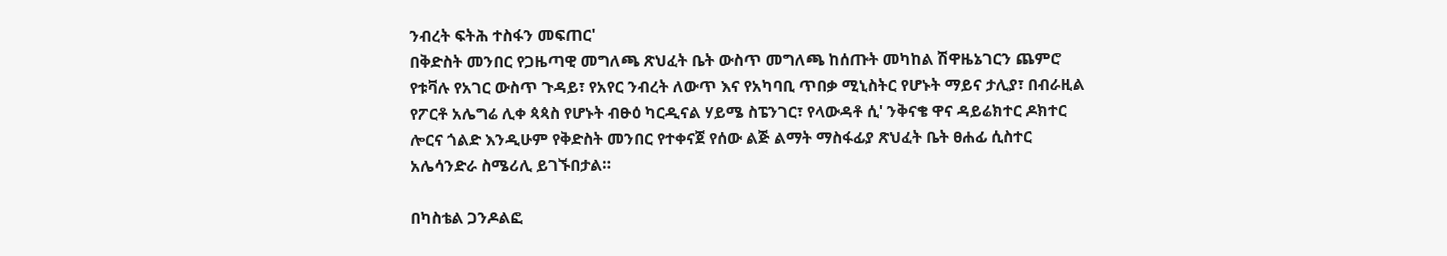ንብረት ፍትሕ ተስፋን መፍጠር'
በቅድስት መንበር የጋዜጣዊ መግለጫ ጽህፈት ቤት ውስጥ መግለጫ ከሰጡት መካከል ሽዋዜኔገርን ጨምሮ የቱቫሉ የአገር ውስጥ ጉዳይ፣ የአየር ንብረት ለውጥ እና የአካባቢ ጥበቃ ሚኒስትር የሆኑት ማይና ታሊያ፣ በብራዚል የፖርቶ አሌግሬ ሊቀ ጳጳስ የሆኑት ብፁዕ ካርዲናል ሃይሜ ስፔንገር፣ የላውዳቶ ሲ' ንቅናቄ ዋና ዳይሬክተር ዶክተር ሎርና ጎልድ እንዲሁም የቅድስት መንበር የተቀናጀ የሰው ልጅ ልማት ማስፋፊያ ጽህፈት ቤት ፀሐፊ ሲስተር አሌሳንድራ ስሜሪሊ ይገኙበታል።

በካስቴል ጋንዶልፎ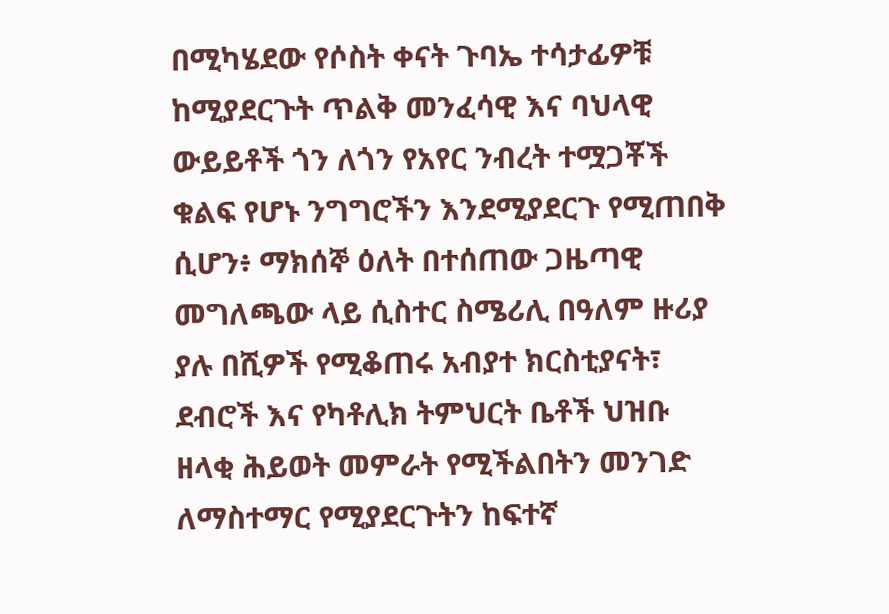በሚካሄደው የሶስት ቀናት ጉባኤ ተሳታፊዎቹ ከሚያደርጉት ጥልቅ መንፈሳዊ እና ባህላዊ ውይይቶች ጎን ለጎን የአየር ንብረት ተሟጋቾች ቁልፍ የሆኑ ንግግሮችን እንደሚያደርጉ የሚጠበቅ ሲሆን፥ ማክሰኞ ዕለት በተሰጠው ጋዜጣዊ መግለጫው ላይ ሲስተር ስሜሪሊ በዓለም ዙሪያ ያሉ በሺዎች የሚቆጠሩ አብያተ ክርስቲያናት፣ ደብሮች እና የካቶሊክ ትምህርት ቤቶች ህዝቡ ዘላቂ ሕይወት መምራት የሚችልበትን መንገድ ለማስተማር የሚያደርጉትን ከፍተኛ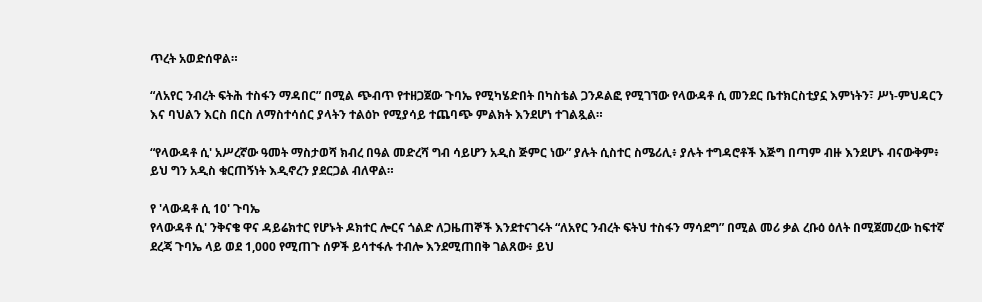ጥረት አወድሰዋል።

“ለአየር ንብረት ፍትሕ ተስፋን ማዳበር” በሚል ጭብጥ የተዘጋጀው ጉባኤ የሚካሄድበት በካስቴል ጋንዶልፎ የሚገኘው የላውዳቶ ሲ መንደር ቤተክርስቲያኗ እምነትን፣ ሥነ-ምህዳርን እና ባህልን እርስ በርስ ለማስተሳሰር ያላትን ተልዕኮ የሚያሳይ ተጨባጭ ምልክት እንደሆነ ተገልጿል።

“የላውዳቶ ሲ' አሥረኛው ዓመት ማስታወሻ ክብረ በዓል መድረሻ ግብ ሳይሆን አዲስ ጅምር ነው” ያሉት ሲስተር ስሜሪሊ፥ ያሉት ተግዳሮቶች እጅግ በጣም ብዙ እንደሆኑ ብናውቅም፥ ይህ ግን አዲስ ቁርጠኝነት እዲኖረን ያደርጋል ብለዋል።

የ 'ላውዳቶ ሲ 10' ጉባኤ
የላውዳቶ ሲ' ንቅናቄ ዋና ዳይሬክተር የሆኑት ዶክተር ሎርና ጎልድ ለጋዜጠኞች እንደተናገሩት “ለአየር ንብረት ፍትህ ተስፋን ማሳደግ” በሚል መሪ ቃል ረቡዕ ዕለት በሚጀመረው ከፍተኛ ደረጃ ጉባኤ ላይ ወደ 1,000 የሚጠጉ ሰዎች ይሳተፋሉ ተብሎ እንደሚጠበቅ ገልጸው፥ ይህ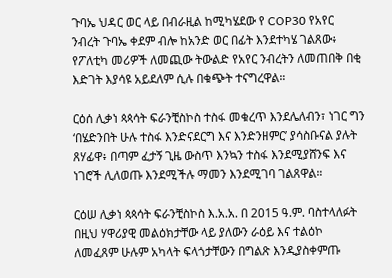ጉባኤ ህዳር ወር ላይ በብራዚል ከሚካሄደው የ COP30 የአየር ንብረት ጉባኤ ቀደም ብሎ ከአንድ ወር በፊት እንደተካሄ ገልጸው፥ የፖለቲካ መሪዎች ለመጪው ትውልድ የአየር ንብረትን ለመጠበቅ በቂ እድገት እያሳዩ አይደለም ሲሉ በቁጭት ተናግረዋል።

ርዕሰ ሊቃነ ጳጳሳት ፍራንቺስኮስ ተስፋ መቁረጥ እንደሌለብን፣ ነገር ግን ‘በሄድንበት ሁሉ ተስፋ እንድናደርግ እና እንድንዘምር’ ያሳስቡናል ያሉት ጸሃፊዋ፥ በጣም ፈታኝ ጊዜ ውስጥ እንኳን ተስፋ እንደሚያሸንፍ እና ነገሮች ሊለወጡ እንደሚችሉ ማመን እንደሚገባ ገልጸዋል።

ርዕሠ ሊቃነ ጳጳሳት ፍራንቺስኮስ እ.አ.አ. በ 2015 ዓ.ም. ባስተላለፉት በዚህ ሃዋሪያዊ መልዕክታቸው ላይ ያለውን ራዕይ እና ተልዕኮ ለመፈጸም ሁሉም አካላት ፍላጎታቸውን በግልጽ እንዲያስቀምጡ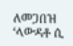ለመጋበዝ ‘ላውዳቶ ሲ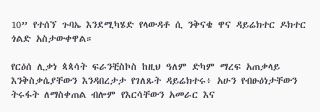10” የተሰኘ ጉባኤ እንደሚካሄድ የላውዳቶ ሲ ንቅናቄ ዋና ዳይሬክተር ዶክተር ጎልድ አስታውቀዋል።

የርዕሰ ሊቃነ ጳጳሳት ፍራንቺስኮስ ከዚህ ዓለም ድካም ማረፍ አጠቃላይ እንቅስቃሴያቸውን እንዳበረታታ የገለጹት ዳይሬክተሩ፥ አሁን የብፁዕነታቸውን ትሩፋት ለማስቀጠል ብሎም የእርሳቸውን አመራር እና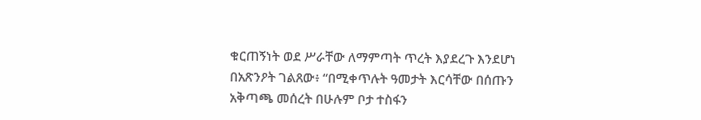ቁርጠኝነት ወደ ሥራቸው ለማምጣት ጥረት እያደረጉ እንደሆነ በአጽንዖት ገልጸው፥ “በሚቀጥሉት ዓመታት እርሳቸው በሰጡን አቅጣጫ መሰረት በሁሉም ቦታ ተስፋን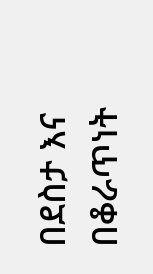በደስታ እና በቆራጥነት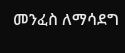መንፈስ ለማሳደግ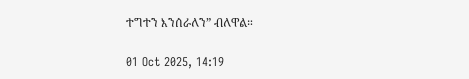ተግተን እንሰራለን” ብለዋል።

01 Oct 2025, 14:19